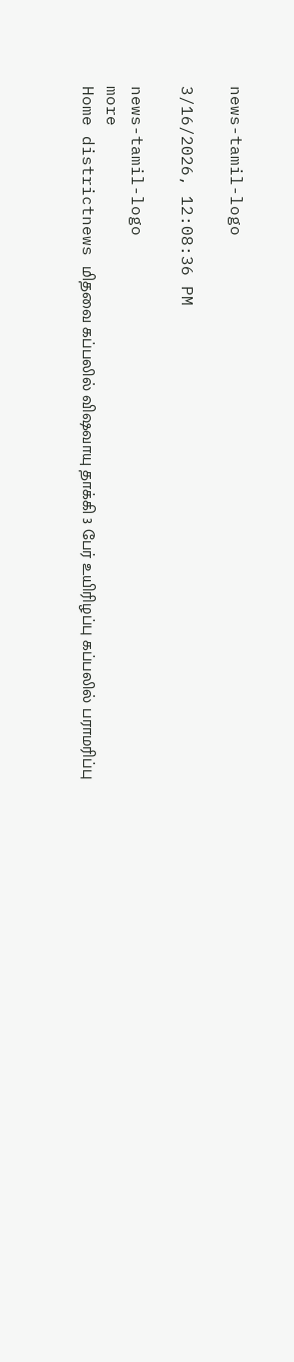news-tamil-logo

3/16/2026, 12:08:36 PM

news-tamil-logo
more
Home districtnews மிதவை கப்பலில் விஷவாயு தாக்கி 3 பேர் உயிரிழப்பு கப்பலில் பராமரிப்பு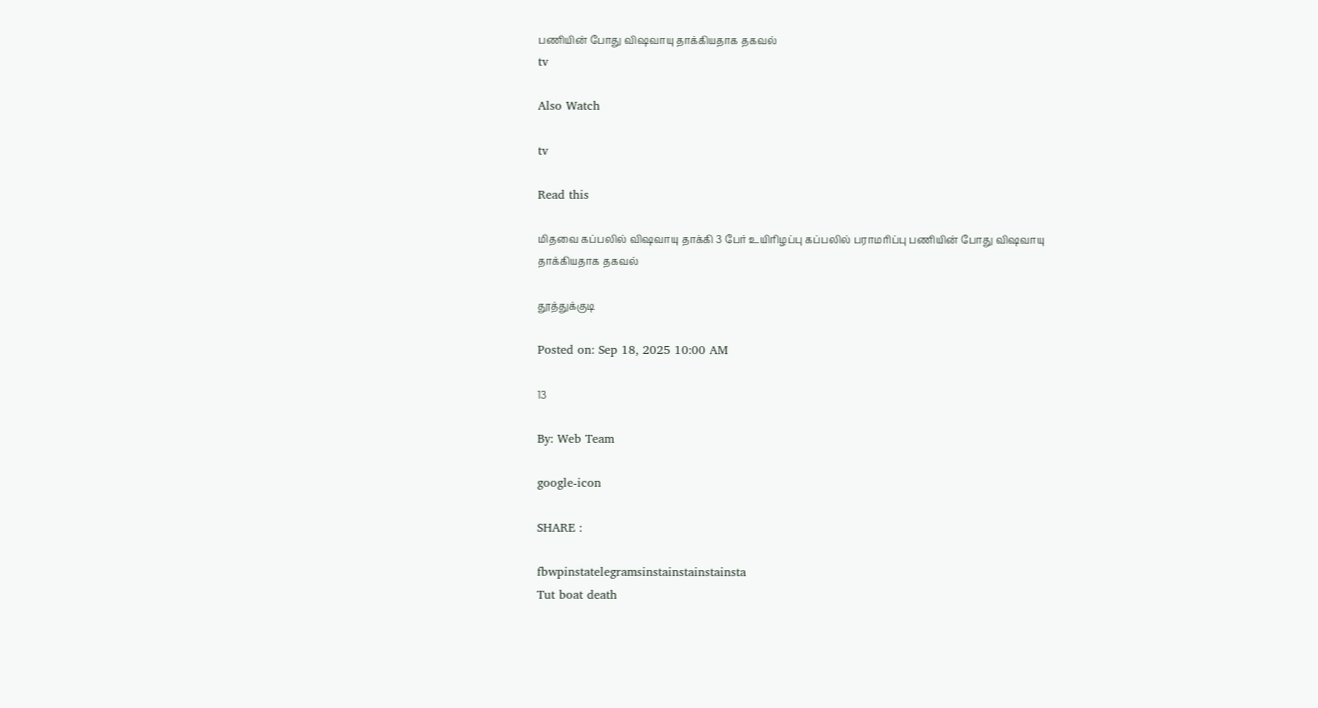பணியின் போது விஷவாயு தாக்கியதாக தகவல்
tv

Also Watch

tv

Read this

மிதவை கப்பலில் விஷவாயு தாக்கி 3 பேர் உயிரிழப்பு கப்பலில் பராமரிப்பு பணியின் போது விஷவாயு தாக்கியதாக தகவல்

தூத்துக்குடி

Posted on: Sep 18, 2025 10:00 AM

13

By: Web Team

google-icon

SHARE :

fbwpinstatelegramsinstainstainstainsta
Tut boat death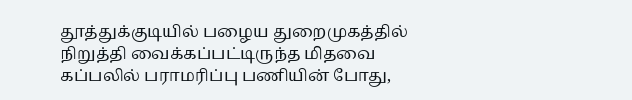தூத்துக்குடியில் பழைய துறைமுகத்தில் நிறுத்தி வைக்கப்பட்டிருந்த மிதவை கப்பலில் பராமரிப்பு பணியின் போது,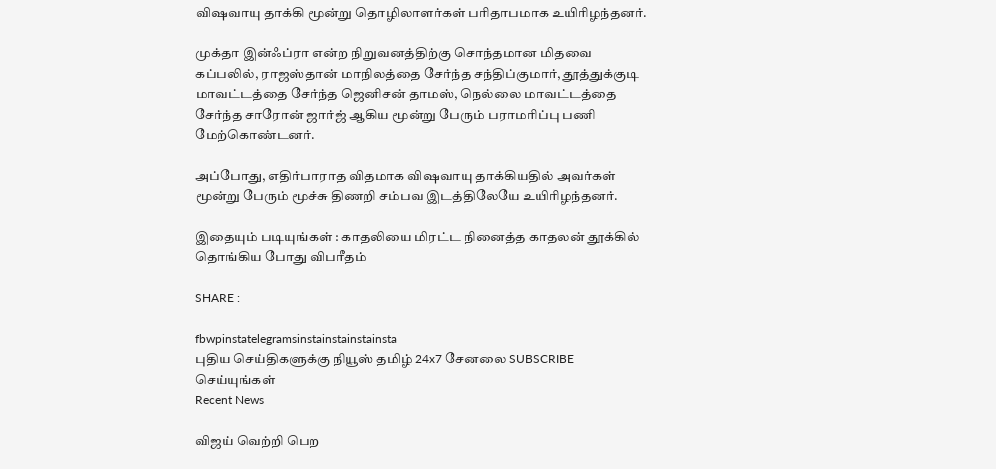விஷவாயு தாக்கி மூன்று தொழிலாளர்கள் பரிதாபமாக உயிரிழந்தனர்.

முக்தா இன்ஃப்ரா என்ற நிறுவனத்திற்கு சொந்தமான மிதவை கப்பலில், ராஜஸ்தான் மாநிலத்தை சேர்ந்த சந்திப்குமார், தூத்துக்குடி மாவட்டத்தை சேர்ந்த ஜெனிசன் தாமஸ், நெல்லை மாவட்டத்தை சேர்ந்த சாரோன் ஜார்ஜ் ஆகிய மூன்று பேரும் பராமரிப்பு பணி மேற்கொண்டனர்.

அப்போது, எதிர்பாராத விதமாக விஷவாயு தாக்கியதில் அவர்கள் மூன்று பேரும் மூச்சு திணறி சம்பவ இடத்திலேயே உயிரிழந்தனர்.

இதையும் படியுங்கள் : காதலியை மிரட்ட நினைத்த காதலன் தூக்கில் தொங்கிய போது விபரீதம்

SHARE :

fbwpinstatelegramsinstainstainstainsta
புதிய செய்திகளுக்கு நியூஸ் தமிழ் 24x7 சேனலை SUBSCRIBE செய்யுங்கள்
Recent News

விஜய் வெற்றி பெற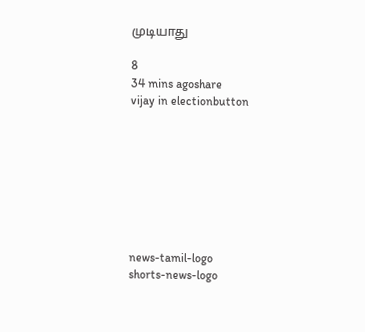முடியாது

8
34 mins agoshare
vijay in electionbutton








news-tamil-logo
shorts-news-logo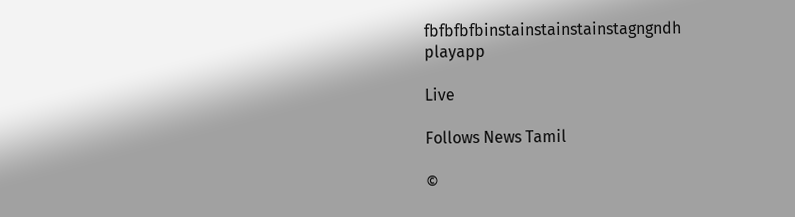fbfbfbfbinstainstainstainstagngndh
playapp

Live

Follows News Tamil

©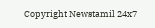Copyright Newstamil 24x7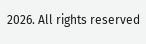2026. All rights reserved